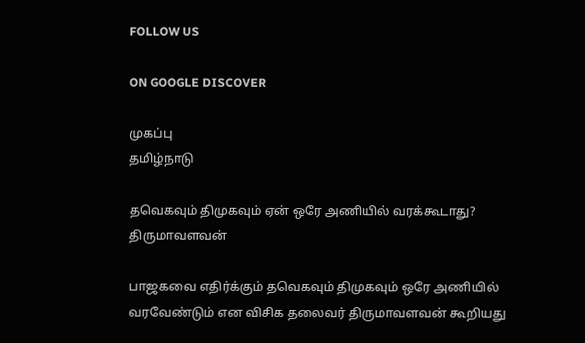FOLLOW US

ON GOOGLE DISCOVER

முகப்பு
தமிழ்நாடு

தவெகவும் திமுகவும் ஏன் ஒரே அணியில் வரக்கூடாது? திருமாவளவன்

பாஜகவை எதிர்க்கும் தவெகவும் திமுகவும் ஒரே அணியில் வரவேண்டும் என விசிக தலைவர் திருமாவளவன் கூறியது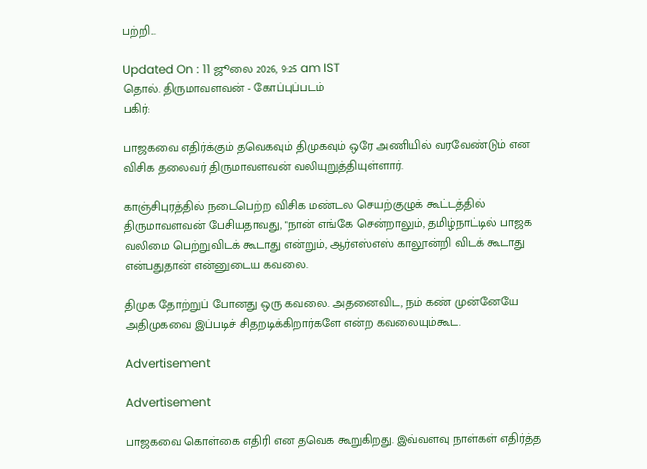பற்றி...

Updated On : 11 ஜூலை 2026, 9:25 am IST
தொல். திருமாவளவன் - கோப்புப்படம்
பகிர்:

பாஜகவை எதிர்க்கும் தவெகவும் திமுகவும் ஒரே அணியில் வரவேண்டும் என விசிக தலைவர் திருமாவளவன் வலியுறுத்தியுள்ளார்.

காஞ்சிபுரத்தில் நடைபெற்ற விசிக மண்டல செயற்குழுக் கூட்டத்தில் திருமாவளவன் பேசியதாவது, "நான் எங்கே சென்றாலும், தமிழ்நாட்டில் பாஜக வலிமை பெற்றுவிடக் கூடாது என்றும், ஆர்எஸ்எஸ் காலூன்றி விடக் கூடாது என்பதுதான் என்னுடைய கவலை.

திமுக தோற்றுப் போனது ஒரு கவலை. அதனைவிட, நம் கண் முன்னேயே அதிமுகவை இப்படிச் சிதறடிக்கிறார்களே என்ற கவலையும்கூட.

Advertisement

Advertisement

பாஜகவை கொள்கை எதிரி என தவெக கூறுகிறது. இவ்வளவு நாள்கள் எதிர்த்த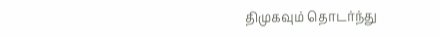திமுகவும் தொடர்ந்து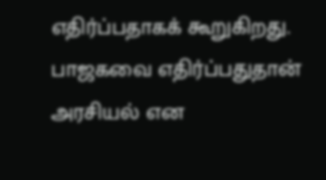எதிர்ப்பதாகக் கூறுகிறது. பாஜகவை எதிர்ப்பதுதான் அரசியல் என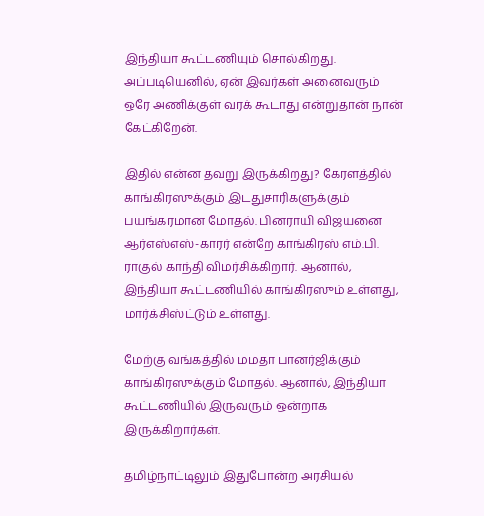இந்தியா கூட்டணியும் சொல்கிறது. அப்படியெனில், ஏன் இவர்கள் அனைவரும் ஒரே அணிக்குள் வரக் கூடாது என்றுதான் நான் கேட்கிறேன்.

இதில் என்ன தவறு இருக்கிறது? கேரளத்தில் காங்கிரஸுக்கும் இடதுசாரிகளுக்கும் பயங்கரமான மோதல். பினராயி விஜயனை ஆர்எஸ்எஸ்-காரர் என்றே காங்கிரஸ் எம்.பி. ராகுல் காந்தி விமர்சிக்கிறார். ஆனால், இந்தியா கூட்டணியில் காங்கிரஸும் உள்ளது, மார்க்சிஸ்ட்டும் உள்ளது.

மேற்கு வங்கத்தில் மமதா பானர்ஜிக்கும் காங்கிரஸுக்கும் மோதல். ஆனால், இந்தியா கூட்டணியில் இருவரும் ஒன்றாக இருக்கிறார்கள்.

தமிழ்நாட்டிலும் இதுபோன்ற அரசியல்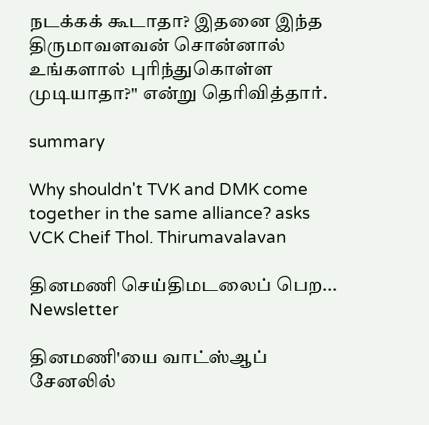நடக்கக் கூடாதா? இதனை இந்த திருமாவளவன் சொன்னால் உங்களால் புரிந்துகொள்ள முடியாதா?" என்று தெரிவித்தார்.

summary

Why shouldn't TVK and DMK come together in the same alliance? asks VCK Cheif Thol. Thirumavalavan

தினமணி செய்திமடலைப் பெற... Newsletter

தினமணி'யை வாட்ஸ்ஆப் சேனலில்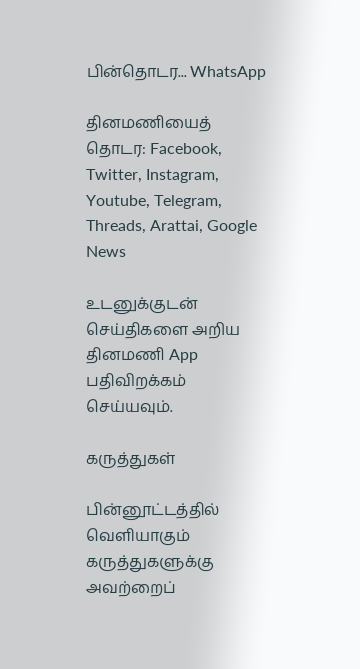பின்தொடர... WhatsApp

தினமணியைத் தொடர: Facebook, Twitter, Instagram, Youtube, Telegram, Threads, Arattai, Google News

உடனுக்குடன் செய்திகளை அறிய தினமணி App பதிவிறக்கம் செய்யவும்.

கருத்துகள்

பின்னூட்டத்தில் வெளியாகும் கருத்துகளுக்கு அவற்றைப்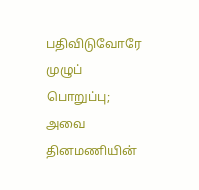பதிவிடுவோரே முழுப் பொறுப்பு; அவை தினமணியின்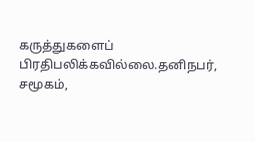கருத்துகளைப் பிரதிபலிக்கவில்லை.தனிநபர், சமூகம்,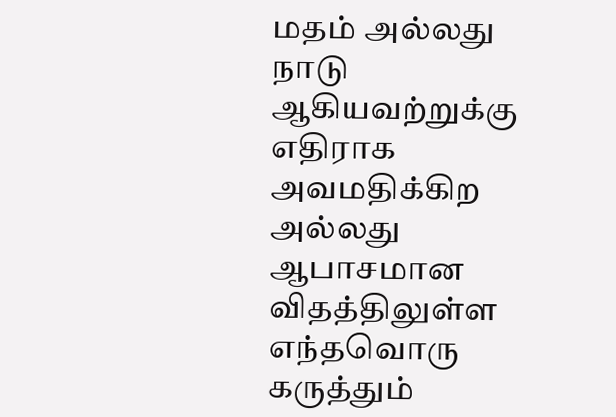மதம் அல்லது நாடு ஆகியவற்றுக்கு எதிராக அவமதிக்கிற அல்லது ஆபாசமான விதத்திலுள்ள எந்தவொரு கருத்தும்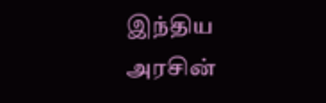இந்திய அரசின்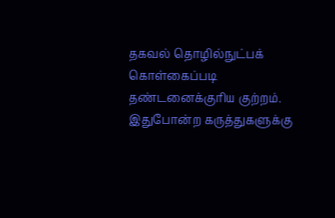தகவல் தொழில்நுட்பக் கொள்கைப்படி தண்டனைக்குரிய குற்றம். இதுபோன்ற கருத்துகளுக்கு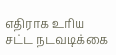எதிராக உரிய சட்ட நடவடிக்கை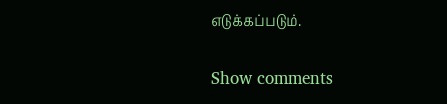எடுக்கப்படும்.

Show comments